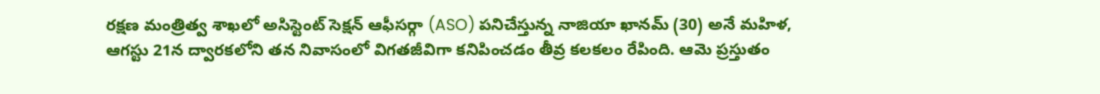రక్షణ మంత్రిత్వ శాఖలో అసిస్టెంట్ సెక్షన్ ఆఫీసర్గా (ASO) పనిచేస్తున్న నాజియా ఖానమ్ (30) అనే మహిళ, ఆగస్టు 21న ద్వారకలోని తన నివాసంలో విగతజీవిగా కనిపించడం తీవ్ర కలకలం రేపింది. ఆమె ప్రస్తుతం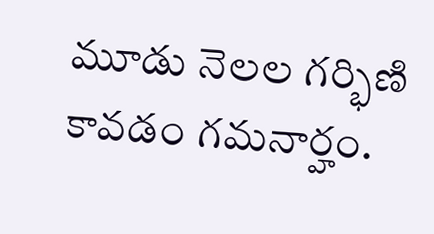మూడు నెలల గర్భిణి కావడం గమనార్హం.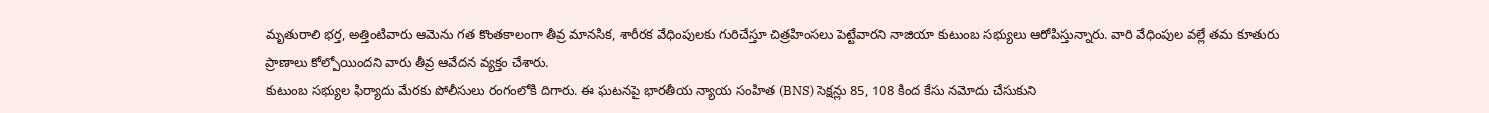మృతురాలి భర్త, అత్తింటివారు ఆమెను గత కొంతకాలంగా తీవ్ర మానసిక, శారీరక వేధింపులకు గురిచేస్తూ చిత్రహింసలు పెట్టేవారని నాజియా కుటుంబ సభ్యులు ఆరోపిస్తున్నారు. వారి వేధింపుల వల్లే తమ కూతురు ప్రాణాలు కోల్పోయిందని వారు తీవ్ర ఆవేదన వ్యక్తం చేశారు.
కుటుంబ సభ్యుల ఫిర్యాదు మేరకు పోలీసులు రంగంలోకి దిగారు. ఈ ఘటనపై భారతీయ న్యాయ సంహిత (BNS) సెక్షన్లు 85, 108 కింద కేసు నమోదు చేసుకుని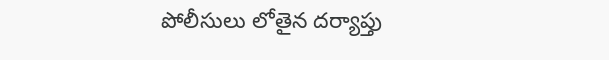పోలీసులు లోతైన దర్యాప్తు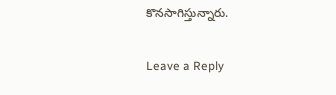కొనసాగిస్తున్నారు.

Leave a Reply